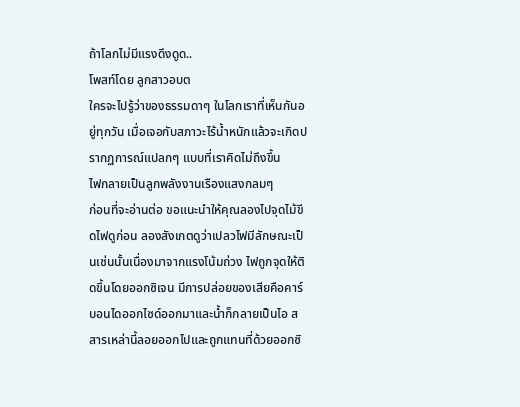ถ้าโลกไม่มีแรงดึงดูด..
โพสท์โดย ลูกสาวอบต
ใครจะไปรู้ว่าของธรรมดาๆ ในโลกเราที่เห็นกันอยู่ทุกวัน เมื่อเจอกับสภาวะไร้น้ำหนักแล้วจะเกิดปรากฏการณ์แปลกๆ แบบที่เราคิดไม่ถึงขึ้น
ไฟกลายเป็นลูกพลังงานเรืองแสงกลมๆ
ก่อนที่จะอ่านต่อ ขอแนะนำให้คุณลองไปจุดไม้ขีดไฟดูก่อน ลองสังเกตดูว่าเปลวไฟมีลักษณะเป็นเช่นนั้นเนื่องมาจากแรงโน้มถ่วง ไฟถูกจุดให้ติดขึ้นโดยออกซิเจน มีการปล่อยของเสียคือคาร์บอนไดออกไซด์ออกมาและน้ำก็กลายเป็นไอ สสารเหล่านี้ลอยออกไปและถูกแทนที่ด้วยออกซิ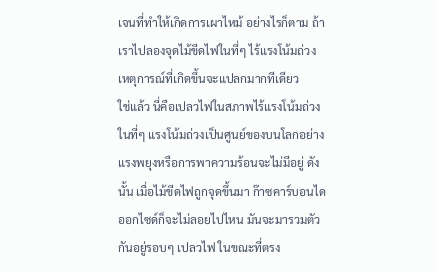เจนที่ทำให้เกิดการเผาไหม้ อย่างไรก็ตาม ถ้าเราไปลองจุดไม้ขีดไฟในที่ๆ ไร้แรงโน้มถ่วง เหตุการณ์ที่เกิดขึ้นจะแปลกมากทีเดียว
ใช่แล้ว นี่คือเปลวไฟในสภาพไร้แรงโน้มถ่วง ในที่ๆ แรงโน้มถ่วงเป็นศูนย์ของบนโลกอย่างแรงพยุงหรือการพาความร้อนจะไม่มีอยู่ ดังนั้น เมื่อไม้ขีดไฟถูกจุดขึ้นมา ก๊าซคาร์บอนไดออกไซด์ก็จะไม่ลอยไปไหน มันจะมารวมตัวกันอยู่รอบๆ เปลวไฟ ในขณะที่ตรง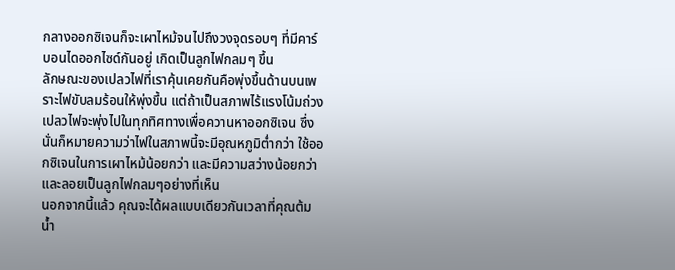กลางออกซิเจนก็จะเผาไหม้จนไปถึงวงจุดรอบๆ ที่มีคาร์บอนไดออกไซด์กันอยู่ เกิดเป็นลูกไฟกลมๆ ขึ้น
ลักษณะของเปลวไฟที่เราคุ้นเคยกันคือพุ่งขึ้นด้านบนเพราะไฟขับลมร้อนให้พุ่งขึ้น แต่ถ้าเป็นสภาพไร้แรงโน้มถ่วง เปลวไฟจะพุ่งไปในทุกทิศทางเพื่อควานหาออกซิเจน ซึ่งนั่นก็หมายความว่าไฟในสภาพนี้จะมีอุณหภูมิต่ำกว่า ใช้ออกซิเจนในการเผาไหม้น้อยกว่า และมีความสว่างน้อยกว่า และลอยเป็นลูกไฟกลมๆอย่างที่เห็น
นอกจากนี้แล้ว คุณจะได้ผลแบบเดียวกันเวลาที่คุณต้มน้ำ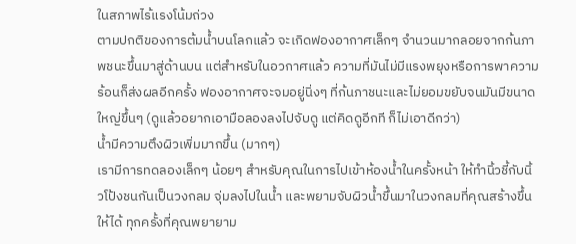ในสภาพไร้แรงโน้มถ่วง
ตามปกติของการต้มน้ำบนโลกแล้ว จะเกิดฟองอากาศเล็กๆ จำนวนมากลอยจากก้นภาพชนะขึ้นมาสู่ด้านบน แต่สำหรับในอวกาศแล้ว ความที่มันไม่มีแรงพยุงหรือการพาความร้อนก็ส่งผลอีกครั้ง ฟองอากาศจะจมอยู่นิ่งๆ ที่ก้นภาชนะและไม่ยอมขยับจนมันมีขนาดใหญ่ขึ้นๆ (ดูแล้วอยากเอามือลองลงไปจับดู แต่คิดดูอีกที ก็ไม่เอาดีกว่า)
น้ำมีความตึงผิวเพิ่มมากขึ้น (มากๆ)
เรามีการทดลองเล็กๆ น้อยๆ สำหรับคุณในการไปเข้าห้องน้ำในครั้งหน้า ให้ทำนิ้วชี้กับนิ้วโป้งชนกันเป็นวงกลม จุ่มลงไปในน้ำ และพยามจับผิวน้ำขึ้นมาในวงกลมที่คุณสร้างขึ้นให้ได้ ทุกครั้งที่คุณพยายาม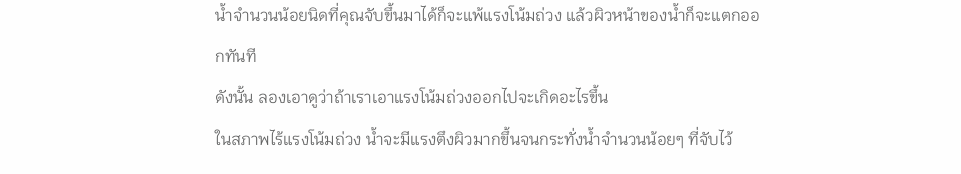น้ำจำนวนน้อยนิดที่คุณจับขึ้นมาได้ก็จะแพ้แรงโน้มถ่วง แล้วผิวหน้าของน้ำก็จะแตกออกทันที
ดังนั้น ลองเอาดูว่าถ้าเราเอาแรงโน้มถ่วงออกไปจะเกิดอะไรขึ้น
ในสภาพไร้แรงโน้มถ่วง น้ำจะมีแรงตึงผิวมากขึ้นจนกระทั่งน้ำจำนวนน้อยๆ ที่จับไว้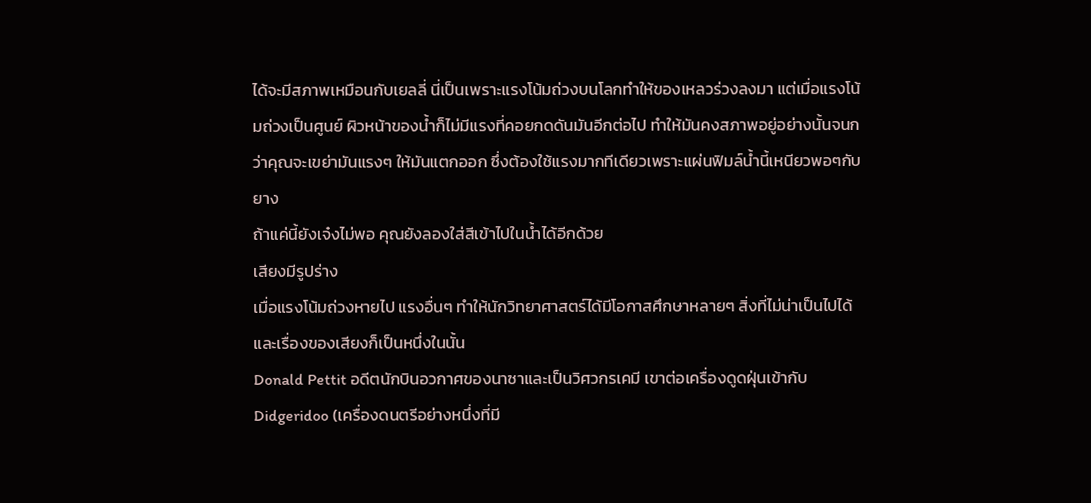ได้จะมีสภาพเหมือนกับเยลลี่ นี่เป็นเพราะแรงโน้มถ่วงบนโลกทำให้ของเหลวร่วงลงมา แต่เมื่อแรงโน้มถ่วงเป็นศูนย์ ผิวหน้าของน้ำก็ไม่มีแรงที่คอยกดดันมันอีกต่อไป ทำให้มันคงสภาพอยู่อย่างนั้นจนกว่าคุณจะเขย่ามันแรงๆ ให้มันแตกออก ซึ่งต้องใช้แรงมากทีเดียวเพราะแผ่นฟิมล์น้ำนี้เหนียวพอๆกับยาง
ถ้าแค่นี้ยังเจ๋งไม่พอ คุณยังลองใส่สีเข้าไปในน้ำได้อีกด้วย
เสียงมีรูปร่าง
เมื่อแรงโน้มถ่วงหายไป แรงอื่นๆ ทำให้นักวิทยาศาสตร์ได้มีโอกาสศึกษาหลายๆ สิ่งที่ไม่น่าเป็นไปได้ และเรื่องของเสียงก็เป็นหนึ่งในนั้น
Donald Pettit อดีตนักบินอวกาศของนาซาและเป็นวิศวกรเคมี เขาต่อเครื่องดูดฝุ่นเข้ากับ Didgeridoo (เครื่องดนตรีอย่างหนึ่งที่มี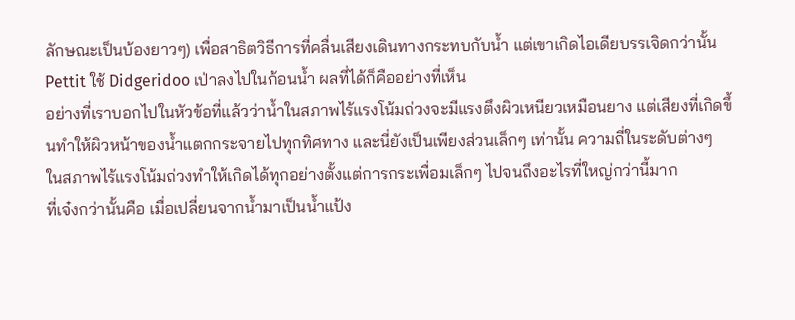ลักษณะเป็นบ้องยาวๆ) เพื่อสาธิตวิธีการที่คลื่นเสียงเดินทางกระทบกับน้ำ แต่เขาเกิดไอเดียบรรเจิดกว่านั้น Pettit ใช้ Didgeridoo เป่าลงไปในก้อนน้ำ ผลที่ได้ก็คืออย่างที่เห็น
อย่างที่เราบอกไปในหัวข้อที่แล้วว่าน้ำในสภาพไร้แรงโน้มถ่วงจะมีแรงตึงผิวเหนียวเหมือนยาง แต่เสียงที่เกิดขึ้นทำให้ผิวหน้าของน้ำแตกกระจายไปทุกทิศทาง และนี่ยังเป็นเพียงส่วนเล็กๆ เท่านั้น ความถี่ในระดับต่างๆ ในสภาพไร้แรงโน้มถ่วงทำให้เกิดได้ทุกอย่างตั้งแต่การกระเพื่อมเล็กๆ ไปจนถึงอะไรที่ใหญ่กว่านี้มาก
ที่เจ๋งกว่านั้นคือ เมื่อเปลี่ยนจากน้ำมาเป็นน้ำแป้ง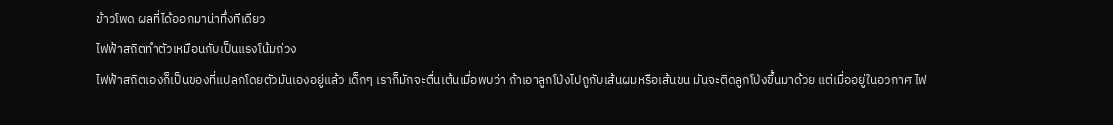ข้าวโพด ผลที่ได้ออกมาน่าทึ่งทีเดียว
ไฟฟ้าสถิตทำตัวเหมือนกับเป็นแรงโน้มถ่วง
ไฟฟ้าสถิตเองก็เป็นของที่แปลกโดยตัวมันเองอยู่แล้ว เด็กๆ เราก็มักจะตื่นเต้นเมื่อพบว่า ถ้าเอาลูกโป่งไปถูกับเส้นผมหรือเส้นขน มันจะติดลูกโป่งขึ้นมาด้วย แต่เมื่ออยู่ในอวกาศ ไฟ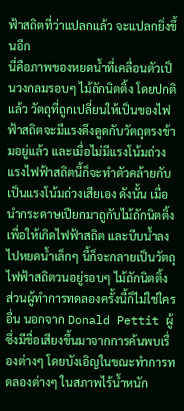ฟ้าสถิตที่ว่าแปลกแล้ว จะแปลกยิ่งขึ้นอีก
นี่คือภาพของหยดน้ำที่เคลื่อนตัวเป็นวงกลมรอบๆ ไม้ถักนิตติ้ง โดยปกติแล้ว วัตถุที่ถูกเปลี่ยนให้เป็นของไฟฟ้าสถิตจะมีแรงดึงดูดกับวัตถุตรงข้ามอยู่แล้ว และเมื่อไม่มีแรงโน้มถ่วง แรงไฟฟ้าสถิตนี้ก็จะทำตัวคล้ายกับเป็นแรงโน้มถ่วงเสียเอง ดังนั้น เมื่อนำกระดาษเปียกมาถูกับไม้ถักนิตติ้งเพื่อให้เกิดไฟฟ้าสถิต และบีบน้ำลงไปหยดน้ำเล็กๆ นี้ก็จะกลายเป็นวัตถุไฟฟ้าสถิตวนอยู่รอบๆ ไม้ถักนิตติ้ง
ส่วนผู้ทำการทดลองครั้งนี้ก็ไม่ใช่ใครอื่น นอกจาก Donald Pettit ผู้ซึ่งมีชื่อเสียงขึ้นมาจากการค้นพบเรื่องต่างๆ โดยบังเอิญในขณะทำการทดลองต่างๆ ในสภาพไร้น้ำหนัก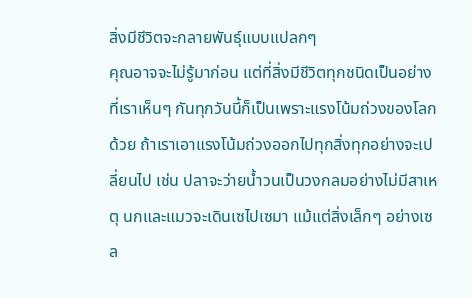สิ่งมีชีวิตจะกลายพันธุ์แบบแปลกๆ
คุณอาจจะไม่รู้มาก่อน แต่ที่สิ่งมีชีวิตทุกชนิดเป็นอย่างที่เราเห็นๆ กันทุกวันนี้ก็เป็นเพราะแรงโน้มถ่วงของโลกด้วย ถ้าเราเอาแรงโน้มถ่วงออกไปทุกสิ่งทุกอย่างจะเปลี่ยนไป เช่น ปลาจะว่ายน้ำวนเป็นวงกลมอย่างไม่มีสาเหตุ นกและแมวจะเดินเซไปเซมา แม้แต่สิ่งเล็กๆ อย่างเซล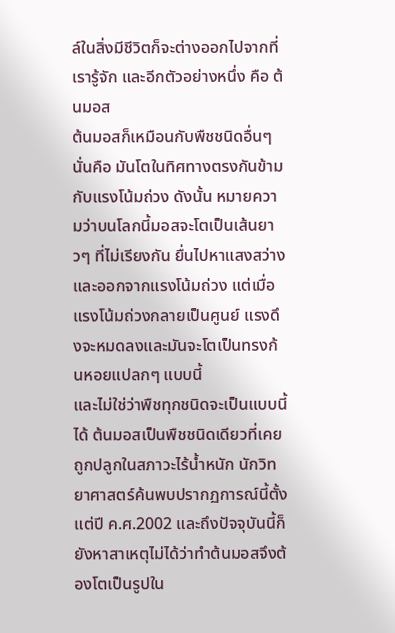ล์ในสิ่งมีชีวิตก็จะต่างออกไปจากที่เรารู้จัก และอีกตัวอย่างหนึ่ง คือ ต้นมอส
ต้นมอสก็เหมือนกับพืชชนิดอื่นๆ นั่นคือ มันโตในทิศทางตรงกันข้ามกับแรงโน้มถ่วง ดังนั้น หมายความว่าบนโลกนี้มอสจะโตเป็นเส้นยาวๆ ที่ไม่เรียงกัน ยื่นไปหาแสงสว่างและออกจากแรงโน้มถ่วง แต่เมื่อแรงโน้มถ่วงกลายเป็นศูนย์ แรงดึงจะหมดลงและมันจะโตเป็นทรงก้นหอยแปลกๆ แบบนี้
และไม่ใช่ว่าพืชทุกชนิดจะเป็นแบบนี้ได้ ต้นมอสเป็นพืชชนิดเดียวที่เคยถูกปลูกในสภาวะไร้น้ำหนัก นักวิทยาศาสตร์ค้นพบปรากฏการณ์นี้ตั้งแต่ปี ค.ศ.2002 และถึงปัจจุบันนี้ก็ยังหาสาเหตุไม่ได้ว่าทำต้นมอสจึงต้องโตเป็นรูปใน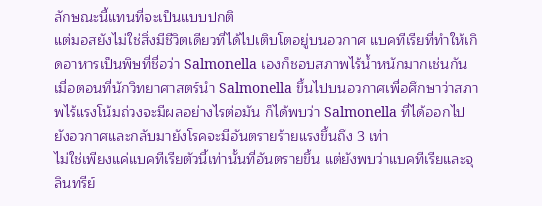ลักษณะนี้แทนที่จะเป็นแบบปกติ
แต่มอสยังไม่ใช่สิ่งมีชีวิตเดียวที่ได้ไปเติบโตอยู่บนอวกาศ แบคทีเรียที่ทำให้เกิดอาหารเป็นพิษที่ชื่อว่า Salmonella เองก็ชอบสภาพไร้น้ำหนักมากเช่นกัน เมื่อตอนที่นักวิทยาศาสตร์นำ Salmonella ขึ้นไปบนอวกาศเพื่อศึกษาว่าสภาพไร้แรงโน้มถ่วงจะมีผลอย่างไรต่อมัน ก็ได้พบว่า Salmonella ที่ได้ออกไปยังอวกาศและกลับมายังโรคจะมีอันตรายร้ายแรงขึ้นถึง 3 เท่า
ไม่ใช่เพียงแค่แบคทีเรียตัวนี้เท่านั้นที่อันตรายขึ้น แต่ยังพบว่าแบคทีเรียและจุลินทรีย์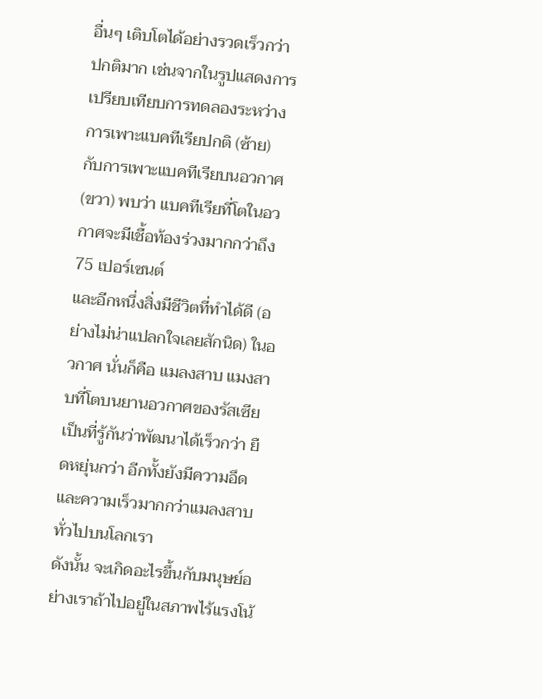อื่นๆ เติบโตได้อย่างรวดเร็วกว่าปกติมาก เช่นจากในรูปแสดงการเปรียบเทียบการทดลองระหว่างการเพาะแบคทีเรียปกติ (ซ้าย) กับการเพาะแบคทีเรียบนอวกาศ (ขวา) พบว่า แบคทีเรียที่โตในอวกาศจะมีเชื้อท้องร่วงมากกว่าถึง 75 เปอร์เซนต์
และอีกหนึ่งสิ่งมีชีวิตที่ทำได้ดี (อย่างไม่น่าแปลกใจเลยสักนิด) ในอวกาศ นั่นก็คือ แมลงสาบ แมงสาบที่โตบนยานอวกาศของรัสเซียเป็นที่รู้กันว่าพัฒนาได้เร็วกว่า ยืดหยุ่นกว่า อีกทั้งยังมีความอึดและความเร็วมากกว่าแมลงสาบทั่วไปบนโลกเรา
ดังนั้น จะเกิดอะไรขึ้นกับมนุษย์อย่างเราถ้าไปอยู่ในสภาพไร้แรงโน้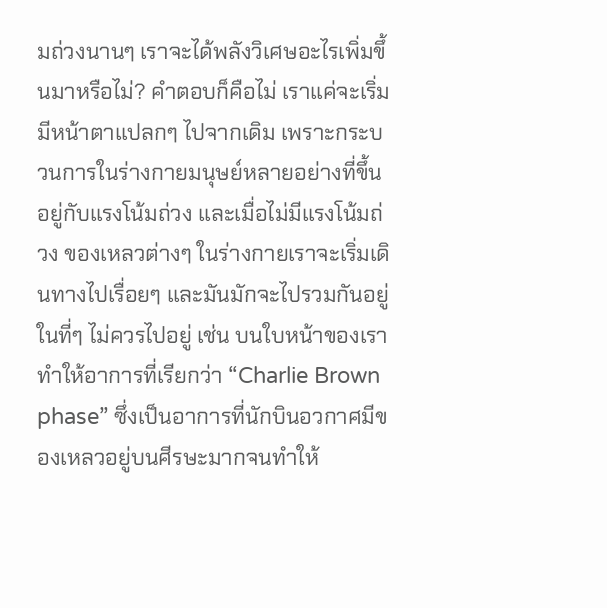มถ่วงนานๆ เราจะได้พลังวิเศษอะไรเพิ่มขึ้นมาหรือไม่? คำตอบก็คือไม่ เราแค่จะเริ่มมีหน้าตาแปลกๆ ไปจากเดิม เพราะกระบวนการในร่างกายมนุษย์หลายอย่างที่ขึ้นอยู่กับแรงโน้มถ่วง และเมื่อไม่มีแรงโน้มถ่วง ของเหลวต่างๆ ในร่างกายเราจะเริ่มเดินทางไปเรื่อยๆ และมันมักจะไปรวมกันอยู่ในที่ๆ ไม่ควรไปอยู่ เช่น บนใบหน้าของเรา ทำให้อาการที่เรียกว่า “Charlie Brown phase” ซึ่งเป็นอาการที่นักบินอวกาศมีของเหลวอยู่บนศีรษะมากจนทำให้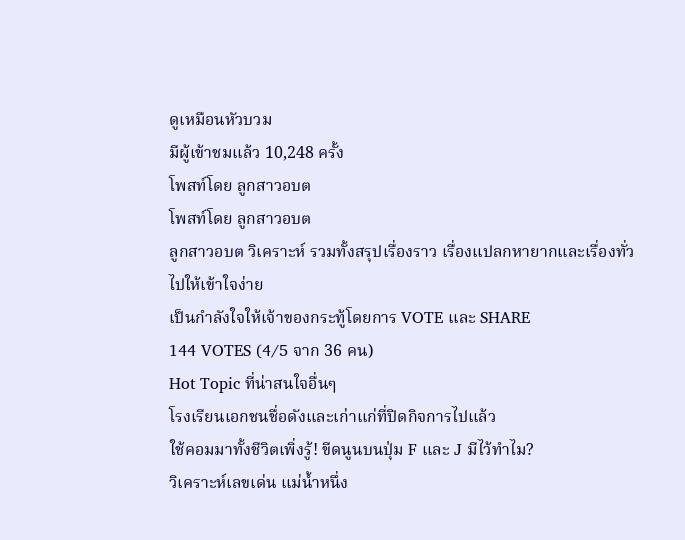ดูเหมือนหัวบวม
มีผู้เข้าชมแล้ว 10,248 ครั้ง
โพสท์โดย ลูกสาวอบต
โพสท์โดย ลูกสาวอบต
ลูกสาวอบต วิเคราะห์ รวมทั้งสรุปเรื่องราว เรื่องแปลกหายากและเรื่องทั่วไปให้เข้าใจง่าย
เป็นกำลังใจให้เจ้าของกระทู้โดยการ VOTE และ SHARE
144 VOTES (4/5 จาก 36 คน)
Hot Topic ที่น่าสนใจอื่นๆ
โรงเรียนเอกชนชื่อดังและเก่าแก่ที่ปิดกิจการไปแล้ว
ใช้คอมมาทั้งชีวิตเพิ่งรู้! ขีดนูนบนปุ่ม F และ J มีไว้ทำไม?
วิเคราะห์เลขเด่น แม่น้ำหนึ่ง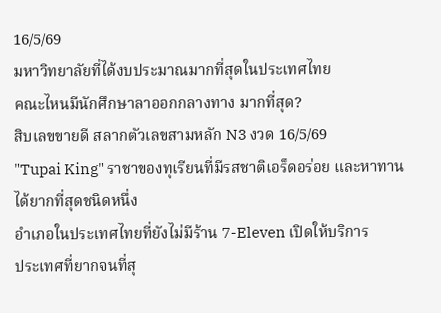16/5/69
มหาวิทยาลัยที่ได้งบประมาณมากที่สุดในประเทศไทย
คณะไหนมีนักศึกษาลาออกกลางทาง มากที่สุด?
สิบเลขขายดี สลากตัวเลขสามหลัก N3 งวด 16/5/69
"Tupai King" ราชาของทุเรียนที่มีรสชาติเอร็ดอร่อย และหาทานได้ยากที่สุดชนิดหนึ่ง
อำเภอในประเทศไทยที่ยังไม่มีร้าน 7-Eleven เปิดให้บริการ
ประเทศที่ยากจนที่สุ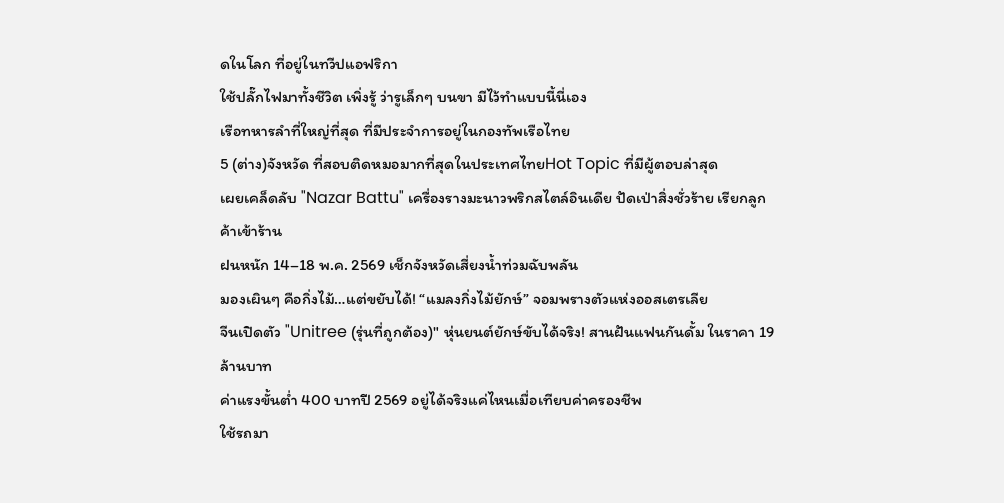ดในโลก ที่อยู่ในทวีปแอฟริกา
ใช้ปลั๊กไฟมาทั้งชีวิต เพิ่งรู้ ว่ารูเล็กๆ บนขา มีไว้ทำแบบนี้นี่เอง
เรือทหารลำที่ใหญ่ที่สุด ที่มีประจำการอยู่ในกองทัพเรือไทย
5 (ต่าง)จังหวัด ที่สอบติดหมอมากที่สุดในประเทศไทยHot Topic ที่มีผู้ตอบล่าสุด
เผยเคล็ดลับ "Nazar Battu" เครื่องรางมะนาวพริกสไตล์อินเดีย ปัดเป่าสิ่งชั่วร้าย เรียกลูกค้าเข้าร้าน
ฝนหนัก 14–18 พ.ค. 2569 เช็กจังหวัดเสี่ยงน้ำท่วมฉับพลัน
มองเผินๆ คือกิ่งไม้…แต่ขยับได้! “แมลงกิ่งไม้ยักษ์” จอมพรางตัวแห่งออสเตรเลีย
จีนเปิดตัว "Unitree (รุ่นที่ถูกต้อง)" หุ่นยนต์ยักษ์ขับได้จริง! สานฝันแฟนกันดั้ม ในราคา 19 ล้านบาท
ค่าแรงขั้นต่ำ 400 บาทปี 2569 อยู่ได้จริงแค่ไหนเมื่อเทียบค่าครองชีพ
ใช้รถมา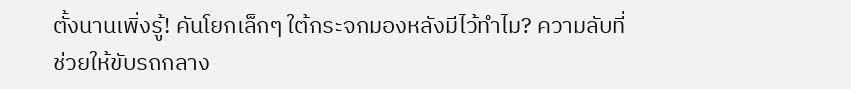ตั้งนานเพิ่งรู้! คันโยกเล็กๆ ใต้กระจกมองหลังมีไว้ทำไม? ความลับที่ช่วยให้ขับรถกลาง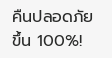คืนปลอดภัยขึ้น 100%!